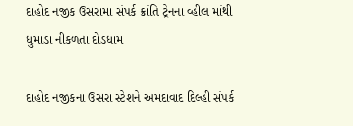દાહોદ નજીક ઉસરામા સંપર્ક ક્રાંતિ ટ્રેનના વ્હીલ માંથી ધુમાડા નીકળતા દોડધામ

દાહોદ નજીકના ઉસરા સ્ટેશને અમદાવાદ દિલ્હી સંપર્ક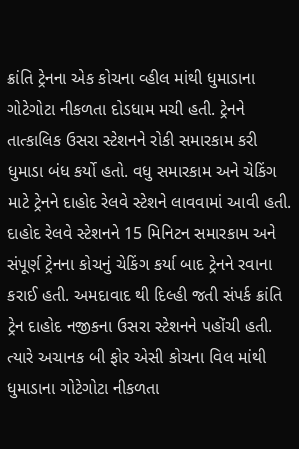ક્રાંતિ ટ્રેનના એક કોચના વ્હીલ માંથી ધુમાડાના ગોટેગોટા નીકળતા દોડધામ મચી હતી. ટ્રેનને તાત્કાલિક ઉસરા સ્ટેશનને રોકી સમારકામ કરી ધુમાડા બંધ કર્યો હતો. વધુ સમારકામ અને ચેકિંગ માટે ટ્રેનને દાહોદ રેલવે સ્ટેશને લાવવામાં આવી હતી. દાહોદ રેલવે સ્ટેશનને 15 મિનિટન સમારકામ અને સંપૂર્ણ ટ્રેનના કોચનું ચેકિંગ કર્યા બાદ ટ્રેનને રવાના કરાઈ હતી. અમદાવાદ થી દિલ્હી જતી સંપર્ક ક્રાંતિ ટ્રેન દાહોદ નજીકના ઉસરા સ્ટેશનને પહોંચી હતી. ત્યારે અચાનક બી ફોર એસી કોચના વિલ માંથી ધુમાડાના ગોટેગોટા નીકળતા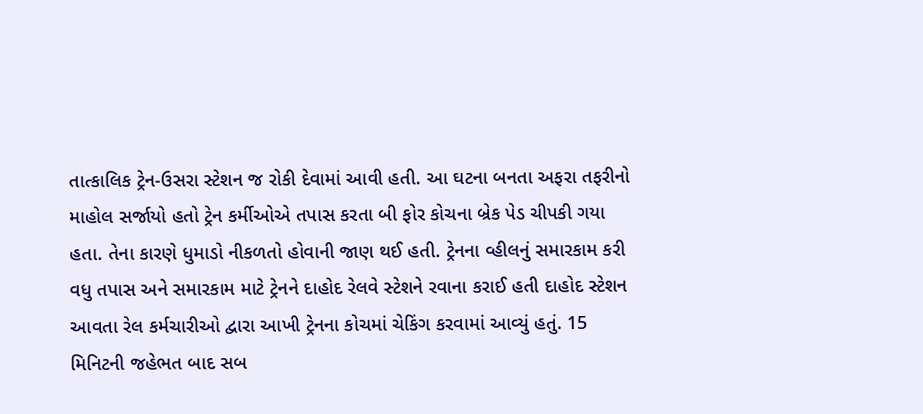તાત્કાલિક ટ્રેન-ઉસરા સ્ટેશન જ રોકી દેવામાં આવી હતી. આ ઘટના બનતા અફરા તફરીનો માહોલ સર્જાયો હતો ટ્રેન કર્મીઓએ તપાસ કરતા બી ફોર કોચના બ્રેક પેડ ચીપકી ગયા હતા. તેના કારણે ધુમાડો નીકળતો હોવાની જાણ થઈ હતી. ટ્રેનના વ્હીલનું સમારકામ કરી વધુ તપાસ અને સમારકામ માટે ટ્રેનને દાહોદ રેલવે સ્ટેશને રવાના કરાઈ હતી દાહોદ સ્ટેશન આવતા રેલ કર્મચારીઓ દ્વારા આખી ટ્રેનના કોચમાં ચેકિંગ કરવામાં આવ્યું હતું. 15 મિનિટની જહેભત બાદ સબ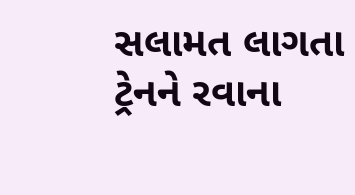સલામત લાગતા ટ્રેનને રવાના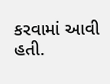કરવામાં આવી હતી.